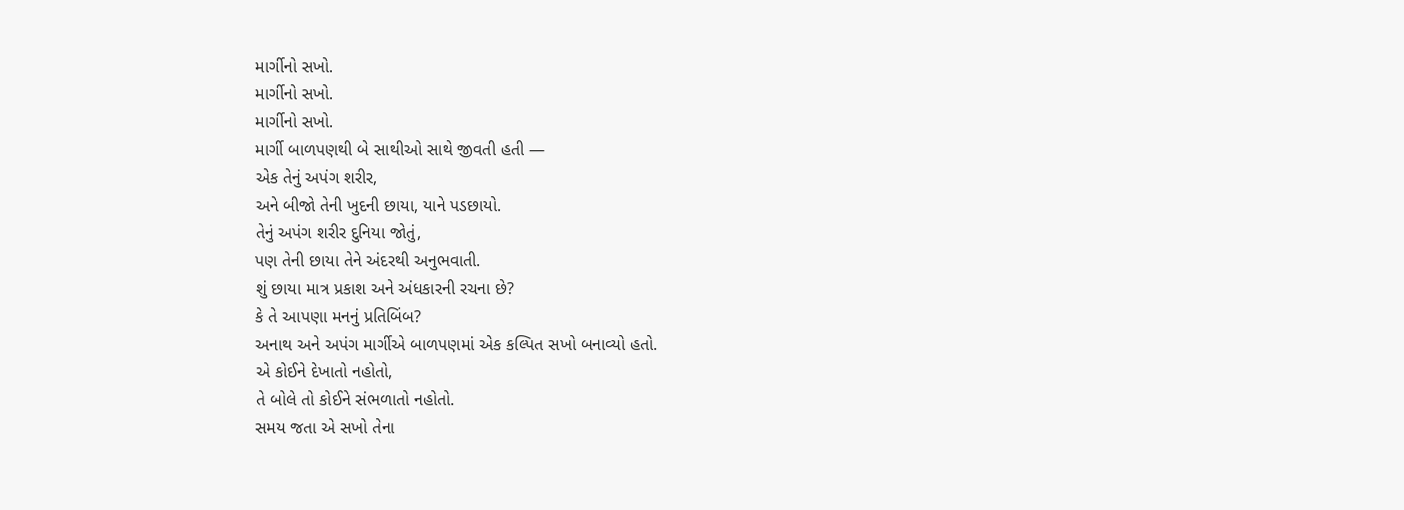માર્ગીનો સખો.
માર્ગીનો સખો.
માર્ગીનો સખો.
માર્ગી બાળપણથી બે સાથીઓ સાથે જીવતી હતી —
એક તેનું અપંગ શરીર,
અને બીજો તેની ખુદની છાયા, યાને પડછાયો.
તેનું અપંગ શરીર દુનિયા જોતું,
પણ તેની છાયા તેને અંદરથી અનુભવાતી.
શું છાયા માત્ર પ્રકાશ અને અંધકારની રચના છે?
કે તે આપણા મનનું પ્રતિબિંબ?
અનાથ અને અપંગ માર્ગીએ બાળપણમાં એક કલ્પિત સખો બનાવ્યો હતો.
એ કોઈને દેખાતો નહોતો,
તે બોલે તો કોઈને સંભળાતો નહોતો.
સમય જતા એ સખો તેના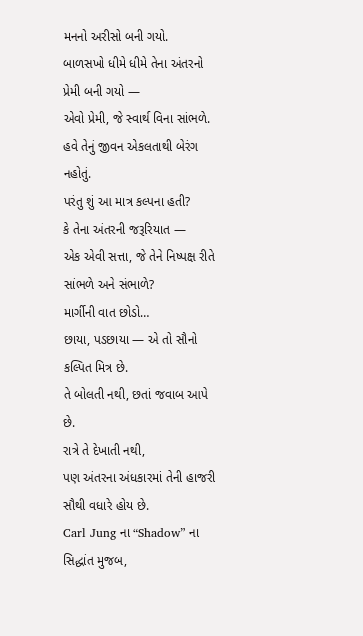મનનો અરીસો બની ગયો.
બાળસખો ધીમે ધીમે તેના અંતરનો પ્રેમી બની ગયો —
એવો પ્રેમી, જે સ્વાર્થ વિના સાંભળે.
હવે તેનું જીવન એકલતાથી બેરંગ નહોતું.
પરંતુ શું આ માત્ર કલ્પના હતી?
કે તેના અંતરની જરૂરિયાત —
એક એવી સત્તા, જે તેને નિષ્પક્ષ રીતે સાંભળે અને સંભાળે?
માર્ગીની વાત છોડો…
છાયા, પડછાયા — એ તો સૌનો કલ્પિત મિત્ર છે.
તે બોલતી નથી, છતાં જવાબ આપે છે.
રાત્રે તે દેખાતી નથી,
પણ અંતરના અંધકારમાં તેની હાજરી સૌથી વધારે હોય છે.
Carl Jung ના “Shadow” ના સિદ્ધાંત મુજબ,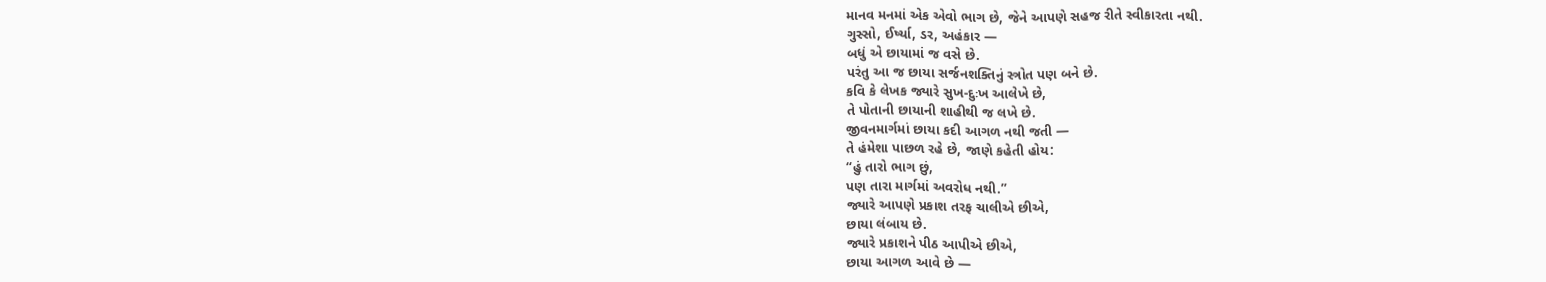માનવ મનમાં એક એવો ભાગ છે, જેને આપણે સહજ રીતે સ્વીકારતા નથી.
ગુસ્સો, ઈર્ષ્યા, ડર, અહંકાર —
બધું એ છાયામાં જ વસે છે.
પરંતુ આ જ છાયા સર્જનશક્તિનું સ્ત્રોત પણ બને છે.
કવિ કે લેખક જ્યારે સુખ-દુઃખ આલેખે છે,
તે પોતાની છાયાની શાહીથી જ લખે છે.
જીવનમાર્ગમાં છાયા કદી આગળ નથી જતી —
તે હંમેશા પાછળ રહે છે, જાણે કહેતી હોય:
“હું તારો ભાગ છું,
પણ તારા માર્ગમાં અવરોધ નથી.”
જ્યારે આપણે પ્રકાશ તરફ ચાલીએ છીએ,
છાયા લંબાય છે.
જ્યારે પ્રકાશને પીઠ આપીએ છીએ,
છાયા આગળ આવે છે —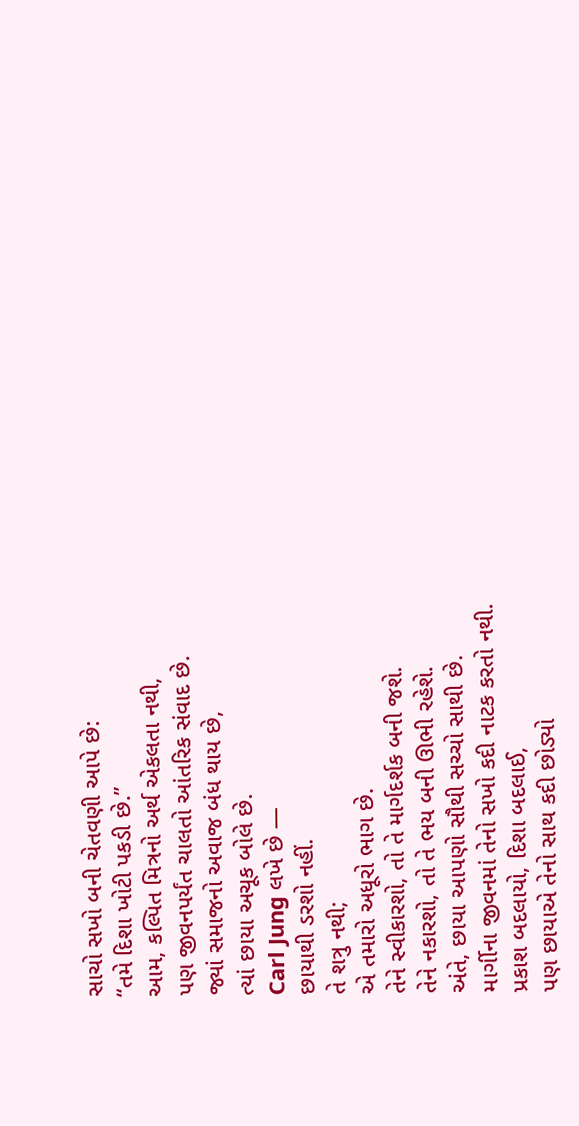સાચો સખો બની ચેતવણી આપે છે:
“તમે દિશા ખોટી પકડી છે.”
આમ, કલ્પિત મિત્રનો અર્થ એકલતા નથી,
પણ જીવનપર્યંત ચાલતો આંતરિક સંવાદ છે.
જ્યાં સમાજનો અવાજ બંધ થાય છે,
ત્યાં છાયા અચૂક બોલે છે.
Carl Jung લખે છે —
છાયાથી ડરશો નહીં.
તે શત્રુ નથી;
એ તમારો અધૂરો ભાગ છે.
તેને સ્વીકારશો, તો તે માર્ગદર્શક બની જશે.
તેને નકારશો, તો તે ભય બની ઊભી રહેશે.
અંતે, છાયા આપણો સૌથી સચ્ચો સાથી છે.
માર્ગીના જીવનમાં તેનો સખો કદી નાટક કરતો નથી.
પ્રકાશ બદલાયો, દિશા બદલાઈ,
પણ છાયાએ તેનો સાથ કદી છોડ્યો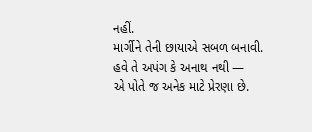નહીં.
માર્ગીને તેની છાયાએ સબળ બનાવી.
હવે તે અપંગ કે અનાથ નથી —
એ પોતે જ અનેક માટે પ્રેરણા છે.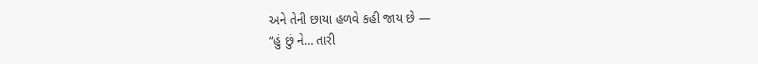અને તેની છાયા હળવે કહી જાય છે —
“હું છું ને… તારી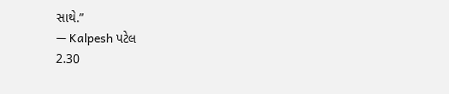સાથે.”
— Kalpesh પટેલ
2.30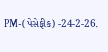PM-(પેસેફીક) -24-2-26.